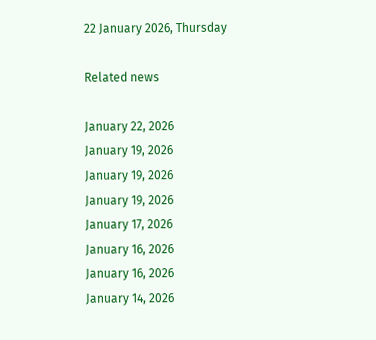22 January 2026, Thursday

Related news

January 22, 2026
January 19, 2026
January 19, 2026
January 19, 2026
January 17, 2026
January 16, 2026
January 16, 2026
January 14, 2026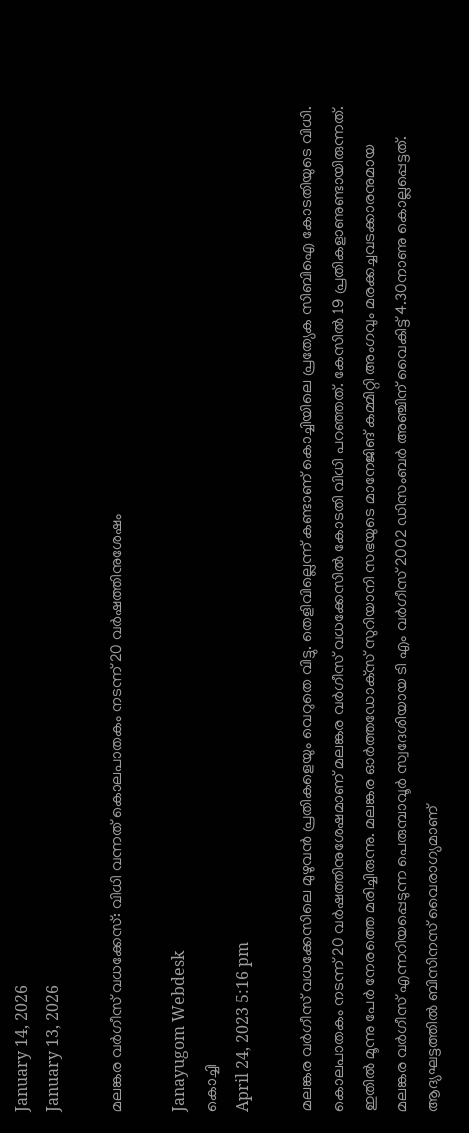January 14, 2026
January 13, 2026

മലങ്കര വര്‍ഗീസ് വധക്കേസ്: വിധി വന്നത് കൊലപാതകം നടന്ന് 20 വർഷത്തിനുശേഷം

Janayugom Webdesk
കൊച്ചി
April 24, 2023 5:16 pm

മലങ്കര വർഗീസ് വധക്കേസിലെ മുഴുവൻ പ്രതികളെയും വെറുതെ വിട്ടു. തെളിവില്ലെന്ന് കണ്ടാണ് കൊച്ചിയിലെ പ്രത്യേക സിബിഐ കോടതിയുടെ വിധി. കൊലപാതകം നടന്ന് 20 വര്‍ഷത്തിനുശേഷമാണ് മലങ്കര വര്‍ഗീസ് വധക്കേസില്‍ കോടതി വിധി പറഞ്ഞത്. കേസില്‍ 19 പ്രതികളാണുണ്ടായിരുന്നത്. ഇതില്‍ മൂന്നു പേര്‍ നേരത്തെ മരിച്ചിരുന്നു. മലങ്കര ഓര്‍ത്തഡോക്‌സ് സുറിയാനി സഭയുടെ മാനേജിങ് കമ്മിറ്റി അംഗവും മരക്കച്ചവടക്കാരനുമായ മലങ്കര വര്‍ഗീസ് എന്നറിയപ്പെടുന്ന പെരുമ്പാവൂർ സ്വദേശിയായ ടി എം വര്‍ഗീസ് 2002 ഡിസംബര്‍ അഞ്ചിന് വൈകിട്ട് 4.30നാണു കൊല്ലപ്പെട്ടത്. ആദ്യഘട്ടത്തില്‍ ബിസിനസ് വൈരാഗ്യമാണ്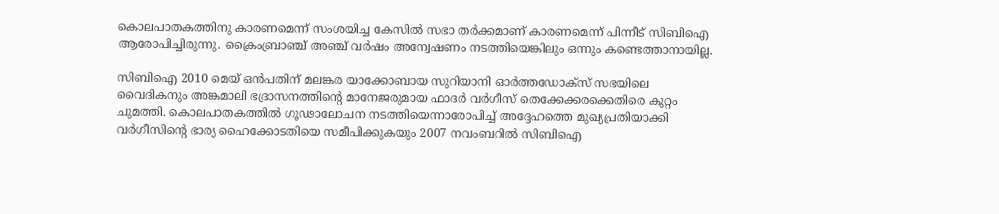കൊലപാതകത്തിനു കാരണമെന്ന് സംശയിച്ച കേസില്‍ സഭാ തര്‍ക്കമാണ് കാരണമെന്ന് പിന്നീട് സിബിഐ ആരോപിച്ചിരുന്നു. ക്രൈംബ്രാഞ്ച് അഞ്ച് വര്‍ഷം അന്വേഷണം നടത്തിയെങ്കിലും ഒന്നും കണ്ടെത്താനായില്ല.

സിബിഐ 2010 മെയ് ഒൻപതിന് മലങ്കര യാക്കോബായ സുറിയാനി ഓര്‍ത്തഡോക്‌സ് സഭയിലെ വൈദികനും അങ്കമാലി ഭദ്രാസനത്തിന്റെ മാനേജരുമായ ഫാദര്‍ വര്‍ഗീസ് തെക്കേക്കരക്കെതിരെ കുറ്റം ചുമത്തി. കൊലപാതകത്തില്‍ ഗൂഢാലോചന നടത്തിയെന്നാരോപിച്ച് അദ്ദേഹത്തെ മുഖ്യപ്രതിയാക്കി വര്‍ഗീസിന്റെ ഭാര്യ ഹൈക്കോടതിയെ സമീപിക്കുകയും 2007 നവംബറില്‍ സിബിഐ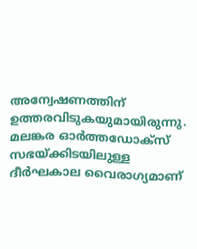അന്വേഷണത്തിന് ഉത്തരവിടുകയുമായിരുന്നു. മലങ്കര ഓര്‍ത്തഡോക്‌സ് സഭയ്ക്കിടയിലുള്ള ദീര്‍ഘകാല വൈരാഗ്യമാണ്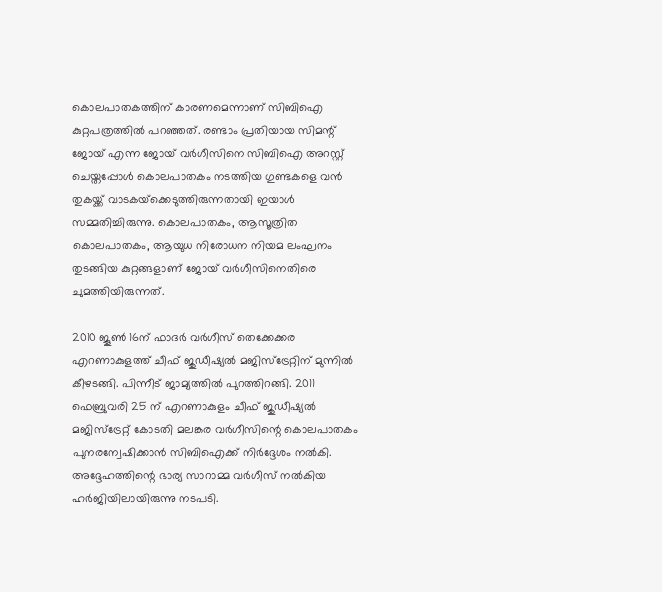കൊലപാതകത്തിന് കാരണമെന്നാണ് സിബിഐ കുറ്റപത്രത്തിൽ പറഞ്ഞത്. രണ്ടാം പ്രതിയായ സിമന്റ് ജോയ് എന്ന ജോയ് വര്‍ഗീസിനെ സിബിഐ അറസ്റ്റ് ചെയ്തപ്പോള്‍ കൊലപാതകം നടത്തിയ ഗുണ്ടകളെ വന്‍ തുകയ്ക്ക് വാടകയ്‌ക്കെടുത്തിരുന്നതായി ഇയാള്‍ സമ്മതിച്ചിരുന്നു. കൊലപാതകം, ആസൂത്രിത കൊലപാതകം, ആയുധ നിരോധന നിയമ ലംഘനം തുടങ്ങിയ കുറ്റങ്ങളാണ് ജോയ് വര്‍ഗീസിനെതിരെ ചുമത്തിയിരുന്നത്.

2010 ജൂണ്‍ 16ന് ഫാദര്‍ വര്‍ഗീസ് തെക്കേക്കര എറണാകുളത്ത് ചീഫ് ജുഡീഷ്യല്‍ മജിസ്ട്രേറ്റിന് മുന്നില്‍ കീഴടങ്ങി. പിന്നീട് ജാമ്യത്തില്‍ പുറത്തിറങ്ങി. 2011 ഫെബ്രുവരി 25 ന് എറണാകുളം ചീഫ് ജുഡീഷ്യല്‍ മജിസ്ട്രേറ്റ് കോടതി മലങ്കര വര്‍ഗീസിന്റെ കൊലപാതകം പുനരന്വേഷിക്കാന്‍ സിബിഐക്ക് നിര്‍ദ്ദേശം നല്‍കി. അദ്ദേഹത്തിന്റെ ഭാര്യ സാറാമ്മ വര്‍ഗീസ് നല്‍കിയ ഹര്‍ജിയിലായിരുന്നു നടപടി.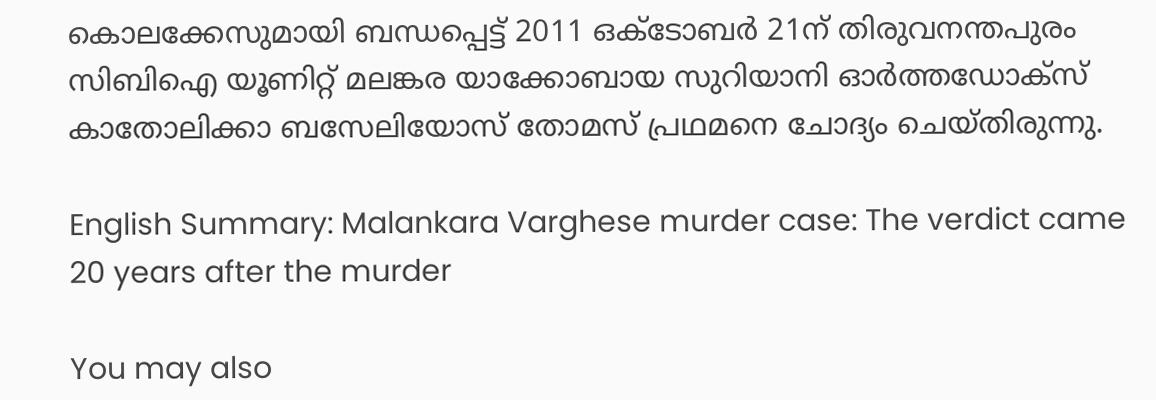കൊലക്കേസുമായി ബന്ധപ്പെട്ട് 2011 ഒക്ടോബര്‍ 21ന് തിരുവനന്തപുരം സിബിഐ യൂണിറ്റ് മലങ്കര യാക്കോബായ സുറിയാനി ഓര്‍ത്തഡോക്സ് കാതോലിക്കാ ബസേലിയോസ് തോമസ് പ്രഥമനെ ചോദ്യം ചെയ്തിരുന്നു.

English Summary: Malankara Varghese murder case: The verdict came 20 years after the murder

You may also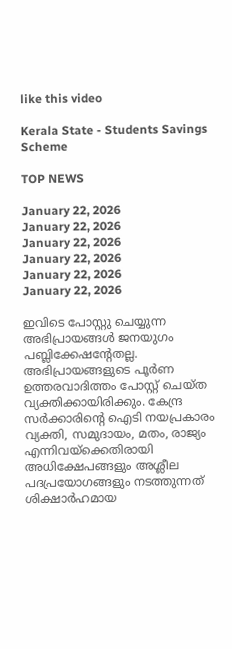like this video

Kerala State - Students Savings Scheme

TOP NEWS

January 22, 2026
January 22, 2026
January 22, 2026
January 22, 2026
January 22, 2026
January 22, 2026

ഇവിടെ പോസ്റ്റു ചെയ്യുന്ന അഭിപ്രായങ്ങള്‍ ജനയുഗം പബ്ലിക്കേഷന്റേതല്ല. അഭിപ്രായങ്ങളുടെ പൂര്‍ണ ഉത്തരവാദിത്തം പോസ്റ്റ് ചെയ്ത വ്യക്തിക്കായിരിക്കും. കേന്ദ്ര സര്‍ക്കാരിന്റെ ഐടി നയപ്രകാരം വ്യക്തി, സമുദായം, മതം, രാജ്യം എന്നിവയ്‌ക്കെതിരായി അധിക്ഷേപങ്ങളും അശ്ലീല പദപ്രയോഗങ്ങളും നടത്തുന്നത് ശിക്ഷാര്‍ഹമായ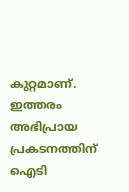കുറ്റമാണ്. ഇത്തരം അഭിപ്രായ പ്രകടനത്തിന് ഐടി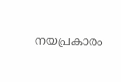നയപ്രകാരം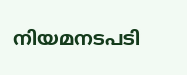നിയമനടപടി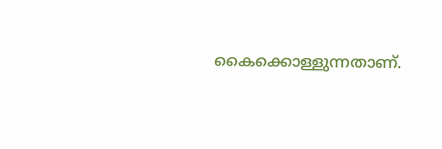കൈക്കൊള്ളുന്നതാണ്.